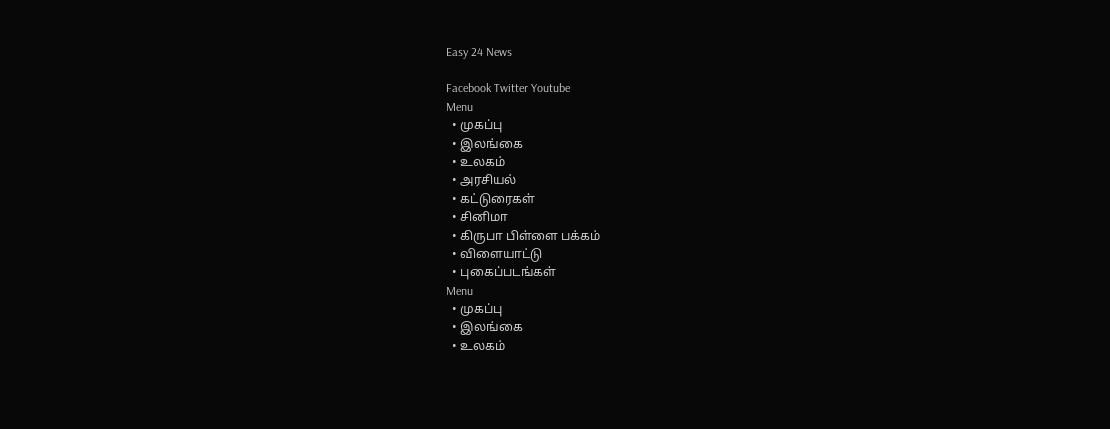Easy 24 News

Facebook Twitter Youtube
Menu
  • முகப்பு
  • இலங்கை
  • உலகம்
  • அரசியல்
  • கட்டுரைகள்
  • சினிமா
  • கிருபா பிள்ளை பக்கம்
  • விளையாட்டு
  • புகைப்படங்கள்
Menu
  • முகப்பு
  • இலங்கை
  • உலகம்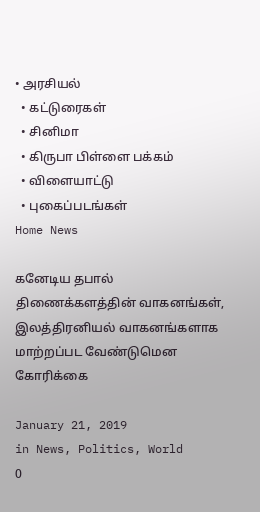• அரசியல்
  • கட்டுரைகள்
  • சினிமா
  • கிருபா பிள்ளை பக்கம்
  • விளையாட்டு
  • புகைப்படங்கள்
Home News

கனேடிய தபால் திணைக்களத்தின் வாகனங்கள், இலத்திரனியல் வாகனங்களாக மாற்றப்பட வேண்டுமென கோரிக்கை

January 21, 2019
in News, Politics, World
0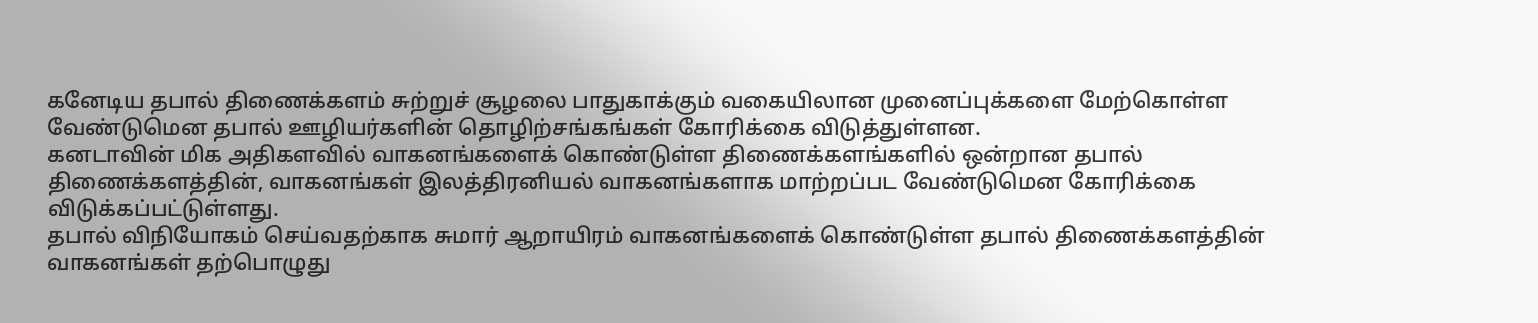கனேடிய தபால் திணைக்களம் சுற்றுச் சூழலை பாதுகாக்கும் வகையிலான முனைப்புக்களை மேற்கொள்ள வேண்டுமென தபால் ஊழியர்களின் தொழிற்சங்கங்கள் கோரிக்கை விடுத்துள்ளன.
கனடாவின் மிக அதிகளவில் வாகனங்களைக் கொண்டுள்ள திணைக்களங்களில் ஒன்றான தபால் திணைக்களத்தின், வாகனங்கள் இலத்திரனியல் வாகனங்களாக மாற்றப்பட வேண்டுமென கோரிக்கை விடுக்கப்பட்டுள்ளது.
தபால் விநியோகம் செய்வதற்காக சுமார் ஆறாயிரம் வாகனங்களைக் கொண்டுள்ள தபால் திணைக்களத்தின் வாகனங்கள் தற்பொழுது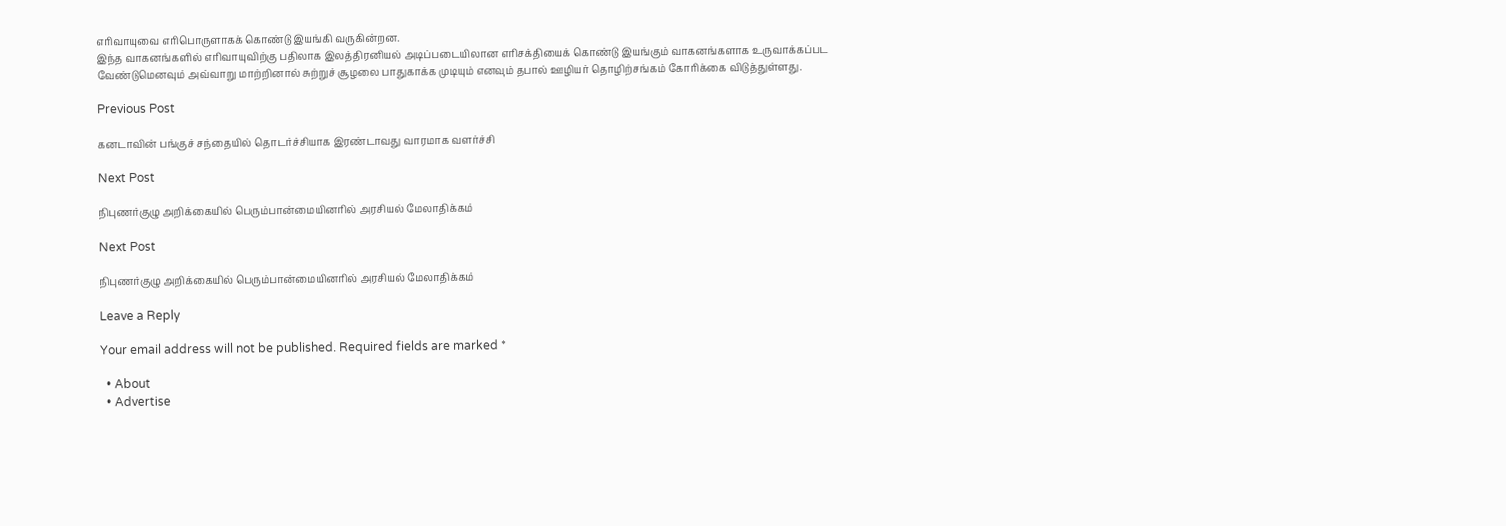எரிவாயுவை எரிபொருளாகக் கொண்டு இயங்கி வருகின்றன.
இந்த வாகனங்களில் எரிவாயுவிற்கு பதிலாக இலத்திரனியல் அடிப்படையிலான எரிசக்தியைக் கொண்டு இயங்கும் வாகனங்களாக உருவாக்கப்பட வேண்டுமெனவும் அவ்வாறு மாற்றினால் சுற்றுச் சூழலை பாதுகாக்க முடியும் எனவும் தபால் ஊழியர் தொழிற்சங்கம் கோரிக்கை விடுத்துள்ளது.

Previous Post

கனடாவின் பங்குச் சந்தையில் தொடர்ச்சியாக இரண்டாவது வாரமாக வளர்ச்சி

Next Post

நிபுணர்குழு அறிக்கையில் பெரும்பான்மையினரில் அரசியல் மேலாதிக்கம்

Next Post

நிபுணர்குழு அறிக்கையில் பெரும்பான்மையினரில் அரசியல் மேலாதிக்கம்

Leave a Reply

Your email address will not be published. Required fields are marked *

  • About
  • Advertise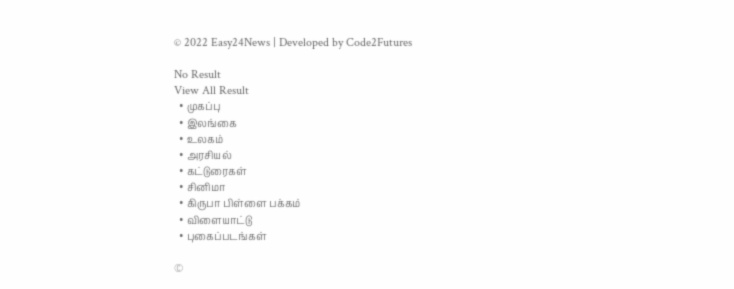© 2022 Easy24News | Developed by Code2Futures

No Result
View All Result
  • முகப்பு
  • இலங்கை
  • உலகம்
  • அரசியல்
  • கட்டுரைகள்
  • சினிமா
  • கிருபா பிள்ளை பக்கம்
  • விளையாட்டு
  • புகைப்படங்கள்

©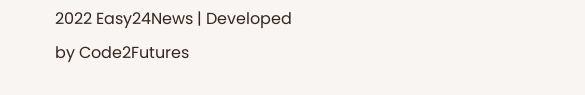2022 Easy24News | Developed by Code2Futures